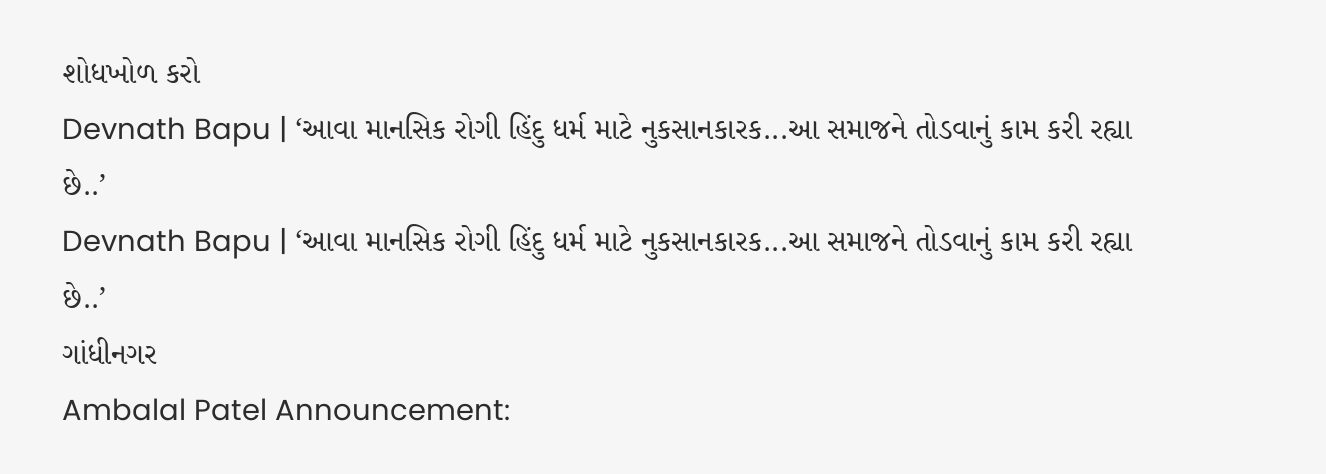શોધખોળ કરો
Devnath Bapu | ‘આવા માનસિક રોગી હિંદુ ધર્મ માટે નુકસાનકારક...આ સમાજને તોડવાનું કામ કરી રહ્યા છે..’
Devnath Bapu | ‘આવા માનસિક રોગી હિંદુ ધર્મ માટે નુકસાનકારક...આ સમાજને તોડવાનું કામ કરી રહ્યા છે..’
ગાંધીનગર
Ambalal Patel Announcement: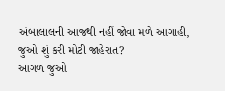અંબાલાલની આજથી નહીં જોવા મળે આગાહી, જુઓ શું કરી મોટી જાહેરાત?
આગળ જુઓ